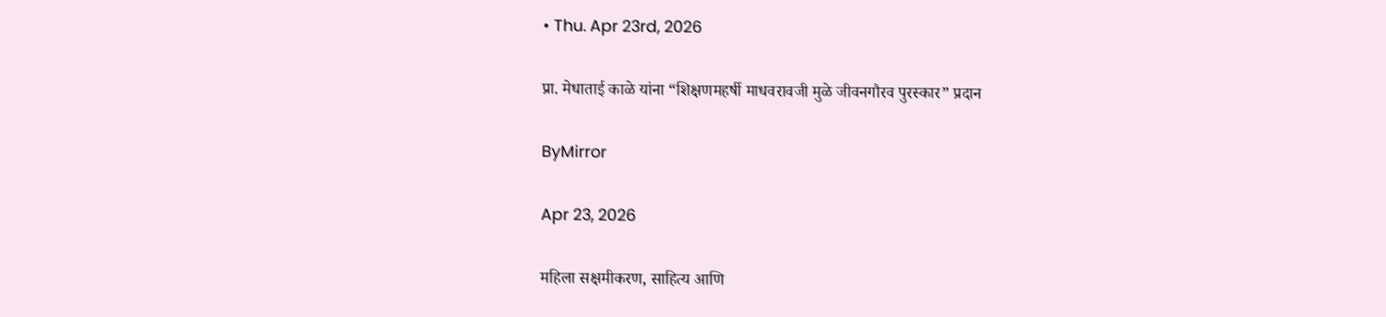• Thu. Apr 23rd, 2026

प्रा. मेधाताई काळे यांना “शिक्षणमहर्षी माधवरावजी मुळे जीवनगौरव पुरस्कार” प्रदान

ByMirror

Apr 23, 2026

महिला सक्षमीकरण, साहित्य आणि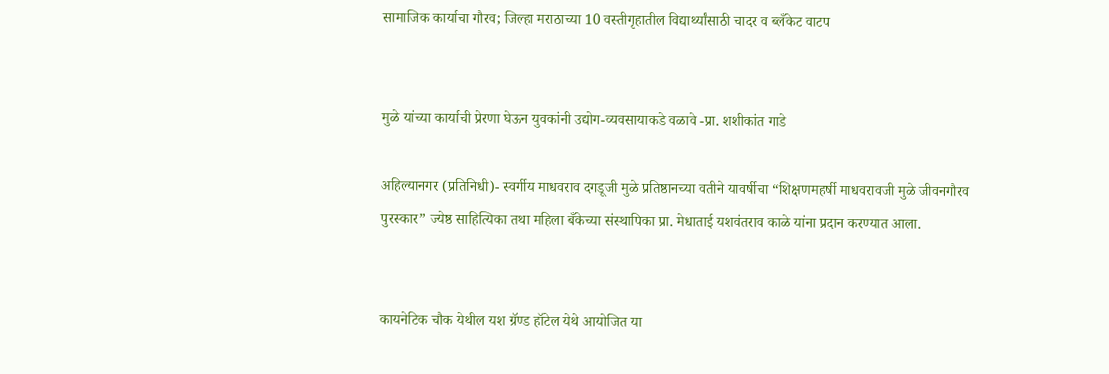सामाजिक कार्याचा गौरव; जिल्हा मराठाच्या 10 वस्तीगृहातील विद्यार्थ्यांसाठी चादर व ब्लँकेट वाटप


मुळे यांच्या कार्याची प्रेरणा घेऊन युवकांनी उद्योग-व्यवसायाकडे वळावे -प्रा. शशीकांत गाडे

अहिल्यानगर (प्रतिनिधी)- स्वर्गीय माधवराव दगडूजी मुळे प्रतिष्ठानच्या वतीने यावर्षीचा “शिक्षणमहर्षी माधवरावजी मुळे जीवनगौरव पुरस्कार” ज्येष्ठ साहित्यिका तथा महिला बँकेच्या संस्थापिका प्रा. मेधाताई यशवंतराव काळे यांना प्रदान करण्यात आला.


कायनेटिक चौक येथील यश ग्रॅण्ड हॉटेल येथे आयोजित या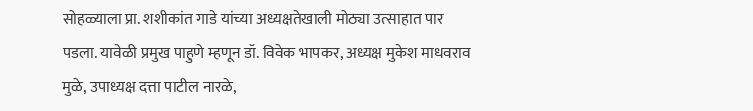सोहळ्याला प्रा. शशीकांत गाडे यांच्या अध्यक्षतेखाली मोठ्या उत्साहात पार पडला. यावेळी प्रमुख पाहुणे म्हणून डॉ. विवेक भापकर, अध्यक्ष मुकेश माधवराव मुळे, उपाध्यक्ष दत्ता पाटील नारळे,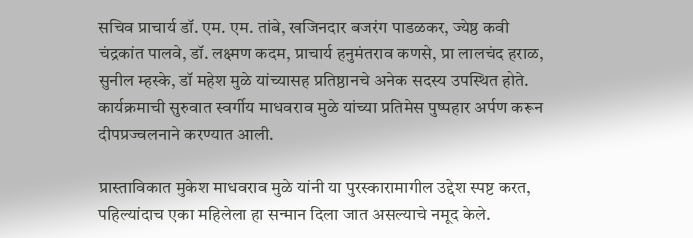सचिव प्राचार्य डॉ. एम. एम. तांबे, खजिनदार बजरंग पाडळकर, ज्येष्ठ कवी चंद्रकांत पालवे, डॉ. लक्ष्मण कदम, प्राचार्य हनुमंतराव कणसे, प्रा लालचंद हराळ, सुनील म्हस्के, डॉ महेश मुळे यांच्यासह प्रतिष्ठानचे अनेक सदस्य उपस्थित होते.
कार्यक्रमाची सुरुवात स्वर्गीय माधवराव मुळे यांच्या प्रतिमेस पुष्पहार अर्पण करून दीपप्रज्वलनाने करण्यात आली.

प्रास्ताविकात मुकेश माधवराव मुळे यांनी या पुरस्कारामागील उद्देश स्पष्ट करत, पहिल्यांदाच एका महिलेला हा सन्मान दिला जात असल्याचे नमूद केले.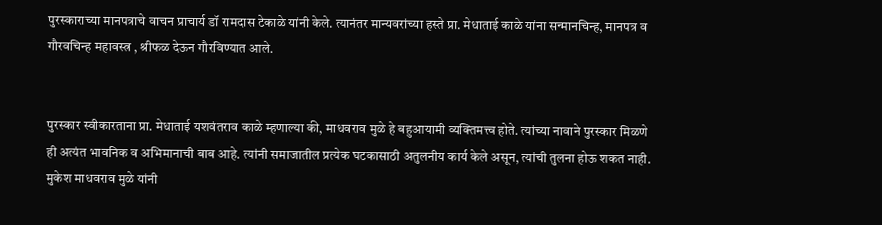पुरस्काराच्या मानपत्राचे वाचन प्राचार्य डॉ रामदास टेकाळे यांनी केले. त्यानंतर मान्यवरांच्या हस्ते प्रा. मेधाताई काळे यांना सन्मानचिन्ह, मानपत्र व गौरवचिन्ह महावस्त्र , श्रीफळ देऊन गौरविण्यात आले.


पुरस्कार स्वीकारताना प्रा. मेधाताई यशवंतराव काळे म्हणाल्या की, माधवराव मुळे हे बहुआयामी व्यक्तिमत्त्व होते. त्यांच्या नावाने पुरस्कार मिळणे ही अत्यंत भावनिक व अभिमानाची बाब आहे. त्यांनी समाजातील प्रत्येक घटकासाठी अतुलनीय कार्य केले असून, त्यांची तुलना होऊ शकत नाही. मुकेश माधवराव मुळे यांनी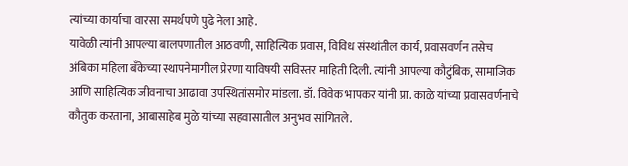त्यांच्या कार्याचा वारसा समर्थपणे पुढे नेला आहे.
यावेळी त्यांनी आपल्या बालपणातील आठवणी, साहित्यिक प्रवास, विविध संस्थांतील कार्य, प्रवासवर्णन तसेच अंबिका महिला बँकेच्या स्थापनेमागील प्रेरणा याविषयी सविस्तर माहिती दिली. त्यांनी आपल्या कौटुंबिक, सामाजिक आणि साहित्यिक जीवनाचा आढावा उपस्थितांसमोर मांडला. डॉ. विवेक भापकर यांनी प्रा. काळे यांच्या प्रवासवर्णनाचे कौतुक करताना, आबासाहेब मुळे यांच्या सहवासातील अनुभव सांगितले.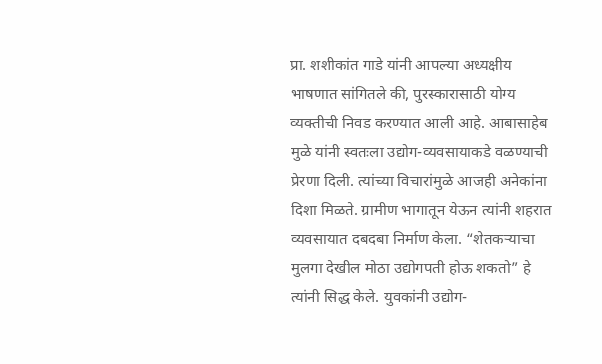प्रा. शशीकांत गाडे यांनी आपल्या अध्यक्षीय भाषणात सांगितले की, पुरस्कारासाठी योग्य व्यक्तीची निवड करण्यात आली आहे. आबासाहेब मुळे यांनी स्वतःला उद्योग-व्यवसायाकडे वळण्याची प्रेरणा दिली. त्यांच्या विचारांमुळे आजही अनेकांना दिशा मिळते. ग्रामीण भागातून येऊन त्यांनी शहरात व्यवसायात दबदबा निर्माण केला. “शेतकऱ्याचा मुलगा देखील मोठा उद्योगपती होऊ शकतो” हे त्यांनी सिद्ध केले. युवकांनी उद्योग-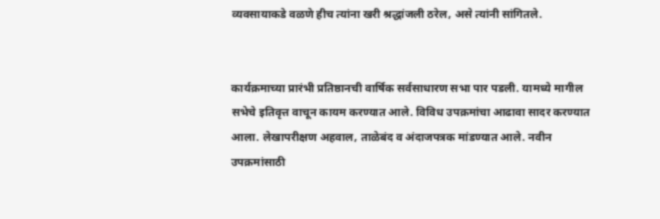व्यवसायाकडे वळणे हीच त्यांना खरी श्रद्धांजली ठरेल, असे त्यांनी सांगितले.


कार्यक्रमाच्या प्रारंभी प्रतिष्ठानची वार्षिक सर्वसाधारण सभा पार पडली. यामध्ये मागील सभेचे इतिवृत्त वाचून कायम करण्यात आले. विविध उपक्रमांचा आढावा सादर करण्यात आला. लेखापरीक्षण अहवाल, ताळेबंद व अंदाजपत्रक मांडण्यात आले. नवीन उपक्रमांसाठी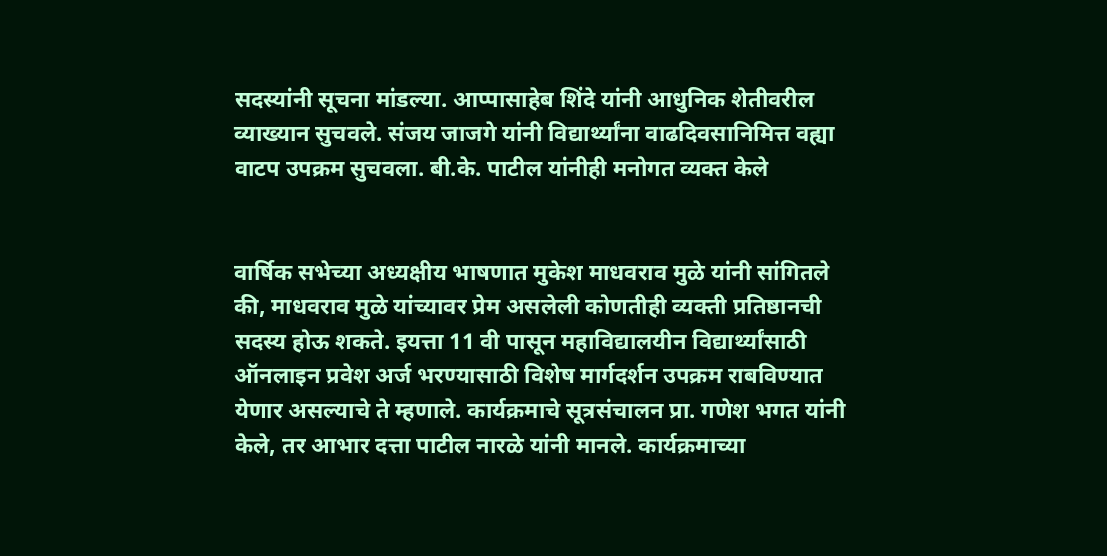सदस्यांनी सूचना मांडल्या. आप्पासाहेब शिंदे यांनी आधुनिक शेतीवरील व्याख्यान सुचवले. संजय जाजगे यांनी विद्यार्थ्यांना वाढदिवसानिमित्त वह्या वाटप उपक्रम सुचवला. बी.के. पाटील यांनीही मनोगत व्यक्त केले


वार्षिक सभेच्या अध्यक्षीय भाषणात मुकेश माधवराव मुळे यांनी सांगितले की, माधवराव मुळे यांच्यावर प्रेम असलेली कोणतीही व्यक्ती प्रतिष्ठानची सदस्य होऊ शकते. इयत्ता 11 वी पासून महाविद्यालयीन विद्यार्थ्यांसाठी ऑनलाइन प्रवेश अर्ज भरण्यासाठी विशेष मार्गदर्शन उपक्रम राबविण्यात येणार असल्याचे ते म्हणाले. कार्यक्रमाचे सूत्रसंचालन प्रा. गणेश भगत यांनी केले, तर आभार दत्ता पाटील नारळे यांनी मानले. कार्यक्रमाच्या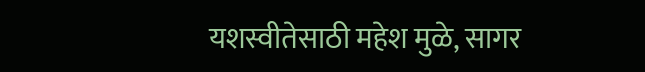यशस्वीतेसाठी महेश मुळे, सागर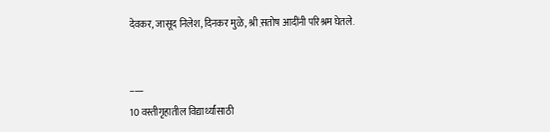देवकर, जासूद निलेश, दिनकर मुळे, श्री स़तोष आदींनी परिश्रम घेतले.


–—
10 वस्तीगृहातील विद्यार्थ्यांसाठी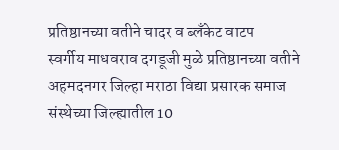प्रतिष्ठानच्या वतीने चादर व ब्लँकेट वाटप
स्वर्गीय माधवराव दगडूजी मुळे प्रतिष्ठानच्या वतीने अहमदनगर जिल्हा मराठा विद्या प्रसारक समाज संस्थेच्या जिल्ह्यातील 10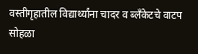वस्तीगृहातील विद्यार्थ्यांना चादर व ब्लँकेटचे वाटप सोहळा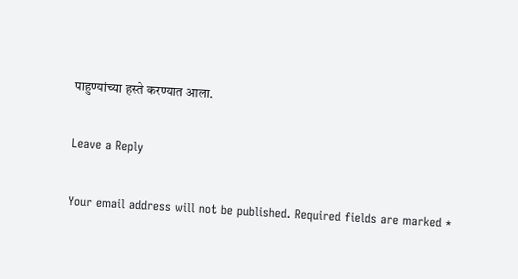पाहुण्यांच्या हस्ते करण्यात आला.

Leave a Reply

Your email address will not be published. Required fields are marked *